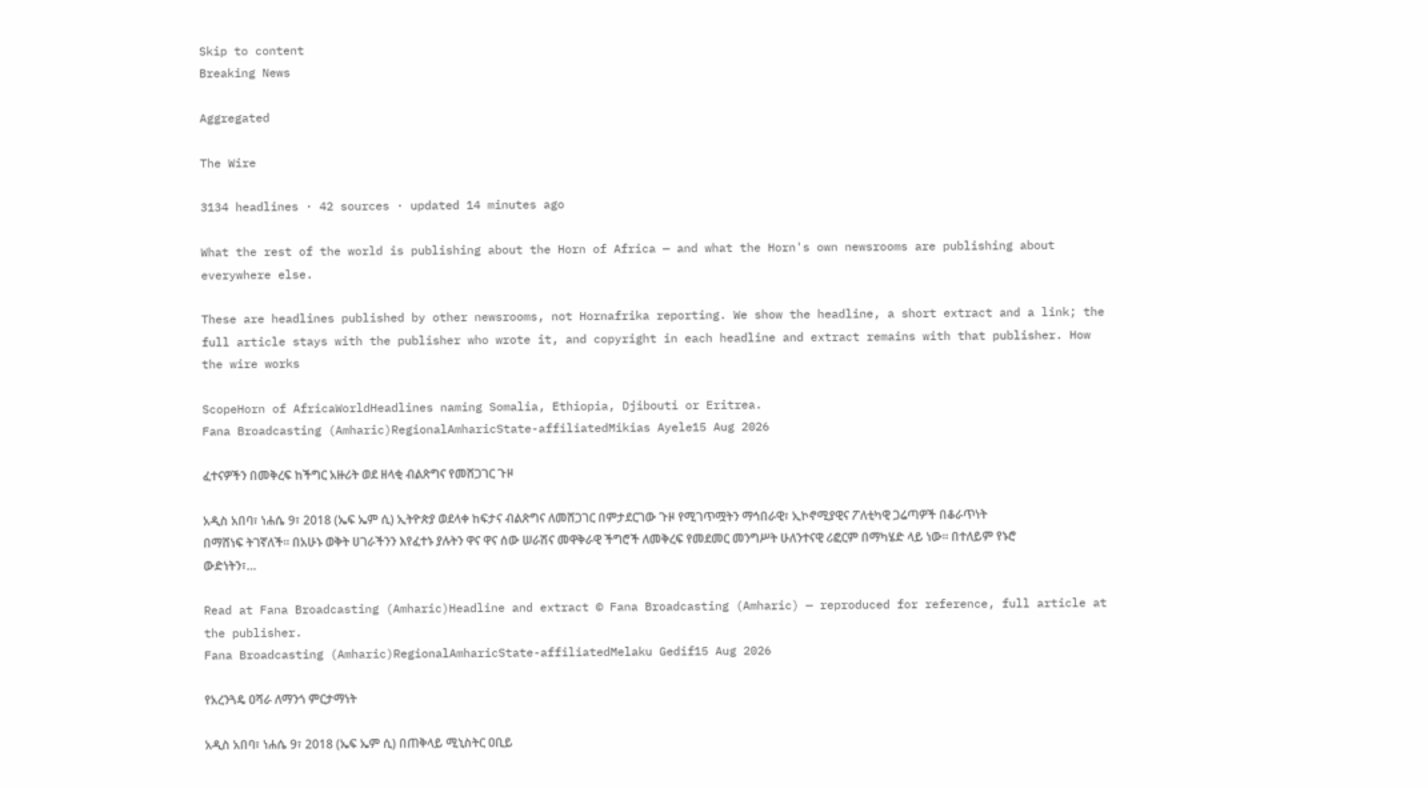Skip to content
Breaking News

Aggregated

The Wire

3134 headlines · 42 sources · updated 14 minutes ago

What the rest of the world is publishing about the Horn of Africa — and what the Horn's own newsrooms are publishing about everywhere else.

These are headlines published by other newsrooms, not Hornafrika reporting. We show the headline, a short extract and a link; the full article stays with the publisher who wrote it, and copyright in each headline and extract remains with that publisher. How the wire works

ScopeHorn of AfricaWorldHeadlines naming Somalia, Ethiopia, Djibouti or Eritrea.
Fana Broadcasting (Amharic)RegionalAmharicState-affiliatedMikias Ayele15 Aug 2026

ፈተናዎችን በመቅረፍ ከችግር አዙሪት ወደ ዘላቂ ብልጽግና የመሸጋገር ጉዞ

አዲስ አበባ፣ ነሐሴ 9፣ 2018 (ኤፍ ኤም ሲ) ኢትዮጵያ ወደላቀ ከፍታና ብልጽግና ለመሸጋገር በምታደርገው ጉዞ የሚገጥሟትን ማኅበራዊ፣ ኢኮኖሚያዊና ፖለቲካዊ ጋሬጣዎች በቆራጥነት በማሸነፍ ትገኛለች፡፡ በአሁኑ ወቅት ሀገራችንን እየፈተኑ ያሉትን ዋና ዋና ሰው ሠራሽና መዋቅራዊ ችግሮች ለመቅረፍ የመደመር መንግሥት ሁለንተናዊ ሪፎርም በማካሄድ ላይ ነው። በተለይም የኑሮ ውድነትን፣…

Read at Fana Broadcasting (Amharic)Headline and extract © Fana Broadcasting (Amharic) — reproduced for reference, full article at the publisher.
Fana Broadcasting (Amharic)RegionalAmharicState-affiliatedMelaku Gedif15 Aug 2026

የአረንጓዴ ዐሻራ ለማንጎ ምርታማነት

አዲስ አበባ፣ ነሐሴ 9፣ 2018 (ኤፍ ኤም ሲ) በጠቅላይ ሚኒስትር ዐቢይ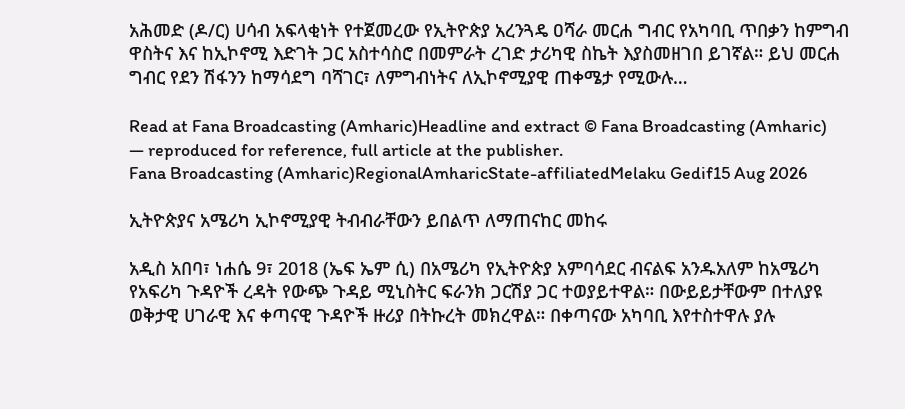አሕመድ (ዶ/ር) ሀሳብ አፍላቂነት የተጀመረው የኢትዮጵያ አረንጓዴ ዐሻራ መርሐ ግብር የአካባቢ ጥበቃን ከምግብ ዋስትና እና ከኢኮኖሚ እድገት ጋር አስተሳስሮ በመምራት ረገድ ታሪካዊ ስኬት እያስመዘገበ ይገኛል። ይህ መርሐ ግብር የደን ሽፋንን ከማሳደግ ባሻገር፣ ለምግብነትና ለኢኮኖሚያዊ ጠቀሜታ የሚውሉ…

Read at Fana Broadcasting (Amharic)Headline and extract © Fana Broadcasting (Amharic) — reproduced for reference, full article at the publisher.
Fana Broadcasting (Amharic)RegionalAmharicState-affiliatedMelaku Gedif15 Aug 2026

ኢትዮጵያና አሜሪካ ኢኮኖሚያዊ ትብብራቸውን ይበልጥ ለማጠናከር መከሩ

አዲስ አበባ፣ ነሐሴ 9፣ 2018 (ኤፍ ኤም ሲ) በአሜሪካ የኢትዮጵያ አምባሳደር ብናልፍ አንዱአለም ከአሜሪካ የአፍሪካ ጉዳዮች ረዳት የውጭ ጉዳይ ሚኒስትር ፍራንክ ጋርሽያ ጋር ተወያይተዋል። በውይይታቸውም በተለያዩ ወቅታዊ ሀገራዊ እና ቀጣናዊ ጉዳዮች ዙሪያ በትኩረት መክረዋል። በቀጣናው አካባቢ እየተስተዋሉ ያሉ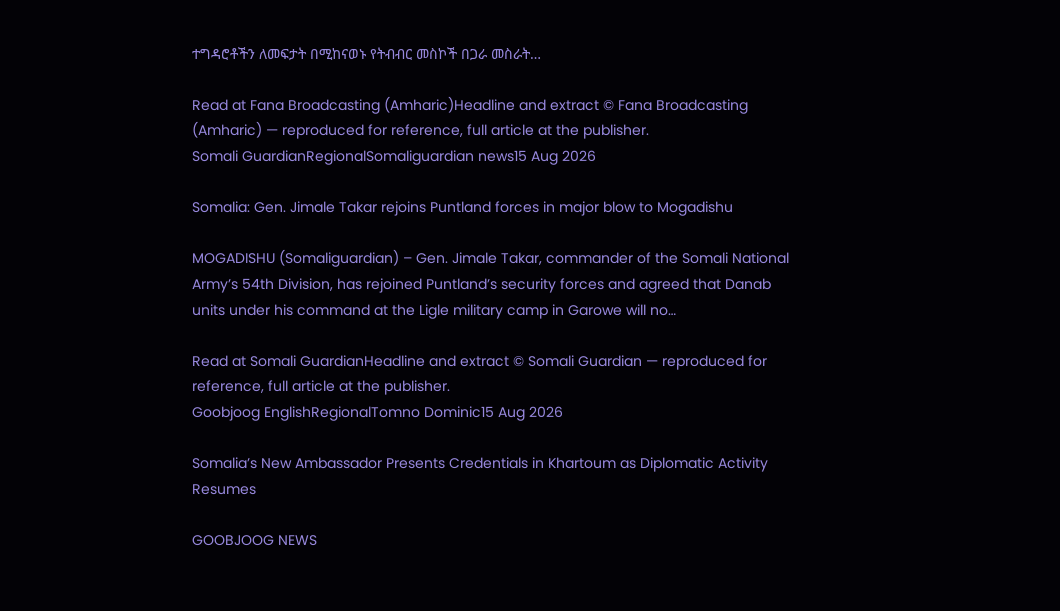ተግዳሮቶችን ለመፍታት በሚከናወኑ የትብብር መስኮች በጋራ መስራት…

Read at Fana Broadcasting (Amharic)Headline and extract © Fana Broadcasting (Amharic) — reproduced for reference, full article at the publisher.
Somali GuardianRegionalSomaliguardian news15 Aug 2026

Somalia: Gen. Jimale Takar rejoins Puntland forces in major blow to Mogadishu

MOGADISHU (Somaliguardian) – Gen. Jimale Takar, commander of the Somali National Army’s 54th Division, has rejoined Puntland’s security forces and agreed that Danab units under his command at the Ligle military camp in Garowe will no…

Read at Somali GuardianHeadline and extract © Somali Guardian — reproduced for reference, full article at the publisher.
Goobjoog EnglishRegionalTomno Dominic15 Aug 2026

Somalia’s New Ambassador Presents Credentials in Khartoum as Diplomatic Activity Resumes

GOOBJOOG NEWS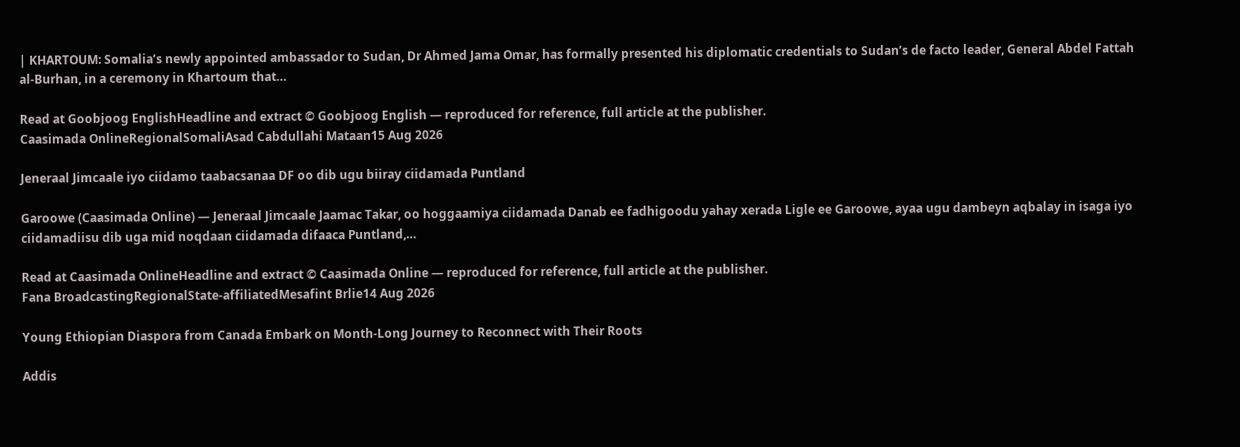| KHARTOUM: Somalia’s newly appointed ambassador to Sudan, Dr Ahmed Jama Omar, has formally presented his diplomatic credentials to Sudan’s de facto leader, General Abdel Fattah al-Burhan, in a ceremony in Khartoum that…

Read at Goobjoog EnglishHeadline and extract © Goobjoog English — reproduced for reference, full article at the publisher.
Caasimada OnlineRegionalSomaliAsad Cabdullahi Mataan15 Aug 2026

Jeneraal Jimcaale iyo ciidamo taabacsanaa DF oo dib ugu biiray ciidamada Puntland

Garoowe (Caasimada Online) — Jeneraal Jimcaale Jaamac Takar, oo hoggaamiya ciidamada Danab ee fadhigoodu yahay xerada Ligle ee Garoowe, ayaa ugu dambeyn aqbalay in isaga iyo ciidamadiisu dib uga mid noqdaan ciidamada difaaca Puntland,…

Read at Caasimada OnlineHeadline and extract © Caasimada Online — reproduced for reference, full article at the publisher.
Fana BroadcastingRegionalState-affiliatedMesafint Brlie14 Aug 2026

Young Ethiopian Diaspora from Canada Embark on Month-Long Journey to Reconnect with Their Roots

Addis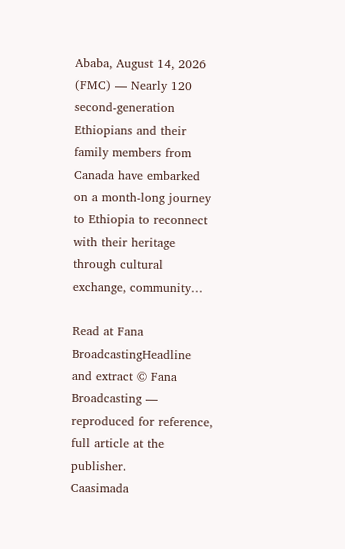Ababa, August 14, 2026 (FMC) — Nearly 120 second-generation Ethiopians and their family members from Canada have embarked on a month-long journey to Ethiopia to reconnect with their heritage through cultural exchange, community…

Read at Fana BroadcastingHeadline and extract © Fana Broadcasting — reproduced for reference, full article at the publisher.
Caasimada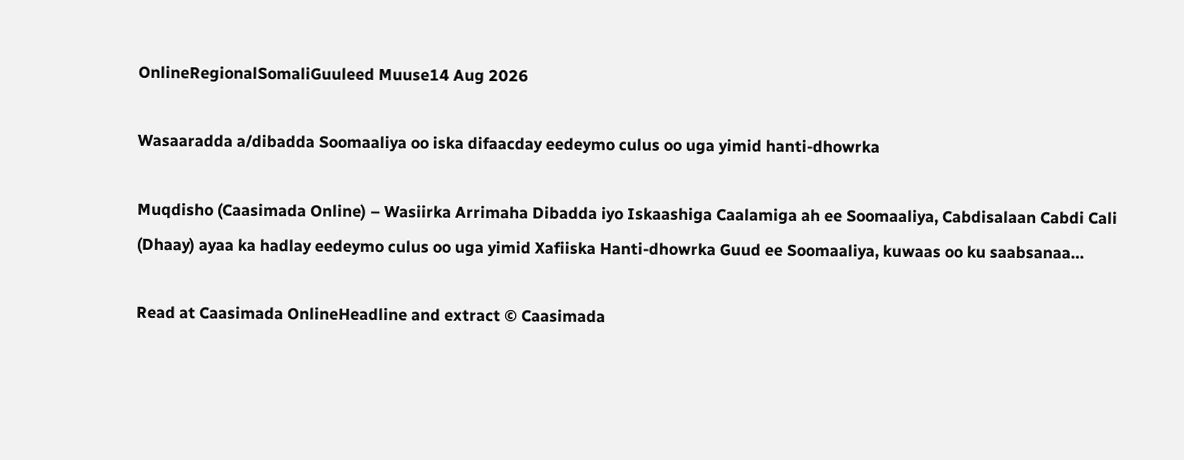OnlineRegionalSomaliGuuleed Muuse14 Aug 2026

Wasaaradda a/dibadda Soomaaliya oo iska difaacday eedeymo culus oo uga yimid hanti-dhowrka

Muqdisho (Caasimada Online) – Wasiirka Arrimaha Dibadda iyo Iskaashiga Caalamiga ah ee Soomaaliya, Cabdisalaan Cabdi Cali (Dhaay) ayaa ka hadlay eedeymo culus oo uga yimid Xafiiska Hanti-dhowrka Guud ee Soomaaliya, kuwaas oo ku saabsanaa…

Read at Caasimada OnlineHeadline and extract © Caasimada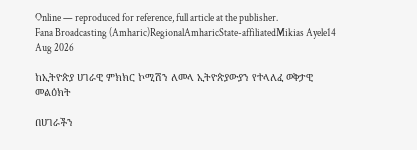Online — reproduced for reference, full article at the publisher.
Fana Broadcasting (Amharic)RegionalAmharicState-affiliatedMikias Ayele14 Aug 2026

ከኢትዮጵያ ሀገራዊ ምክክር ኮሚሽን ለመላ ኢትዮጵያውያን የተላለፈ ወቅታዊ መልዕክት

በሀገራችን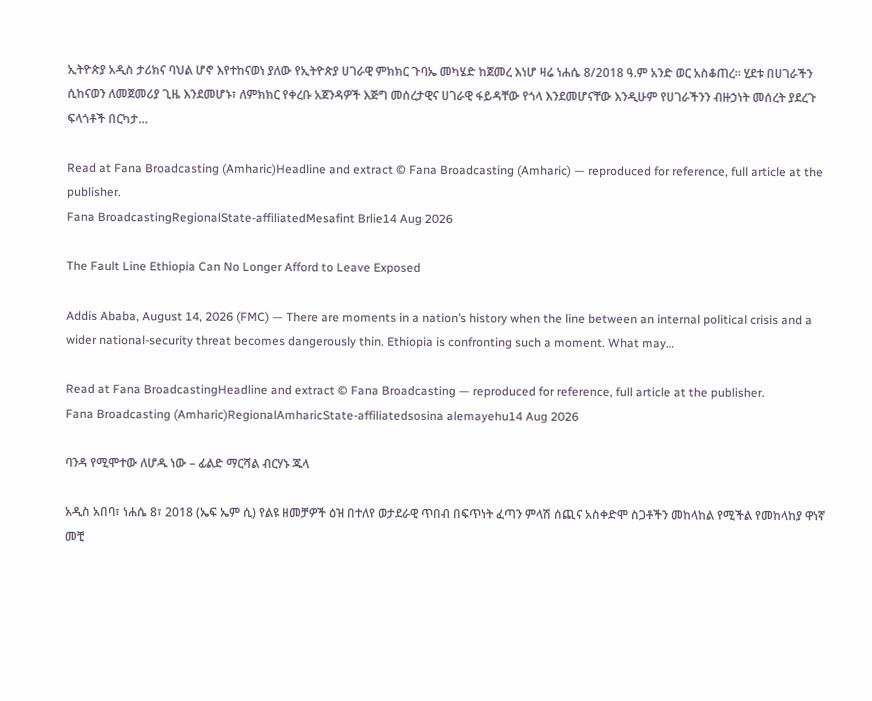ኢትዮጵያ አዲስ ታሪክና ባህል ሆኖ እየተከናወነ ያለው የኢትዮጵያ ሀገራዊ ምክክር ጉባኤ መካሄድ ከጀመረ እነሆ ዛሬ ነሐሴ 8/2018 ዓ.ም አንድ ወር አስቆጠረ፡፡ ሂደቱ በሀገራችን ሲከናወን ለመጀመሪያ ጊዜ እንደመሆኑ፣ ለምክክር የቀረቡ አጀንዳዎች እጅግ መሰረታዊና ሀገራዊ ፋይዳቸው የጎላ እንደመሆናቸው እንዲሁም የሀገራችንን ብዙኃነት መሰረት ያደረጉ ፍላጎቶች በርካታ…

Read at Fana Broadcasting (Amharic)Headline and extract © Fana Broadcasting (Amharic) — reproduced for reference, full article at the publisher.
Fana BroadcastingRegionalState-affiliatedMesafint Brlie14 Aug 2026

The Fault Line Ethiopia Can No Longer Afford to Leave Exposed

Addis Ababa, August 14, 2026 (FMC) — There are moments in a nation’s history when the line between an internal political crisis and a wider national-security threat becomes dangerously thin. Ethiopia is confronting such a moment. What may…

Read at Fana BroadcastingHeadline and extract © Fana Broadcasting — reproduced for reference, full article at the publisher.
Fana Broadcasting (Amharic)RegionalAmharicState-affiliatedsosina alemayehu14 Aug 2026

ባንዳ የሚሞተው ለሆዱ ነው – ፊልድ ማርሻል ብርሃኑ ጁላ

አዲስ አበባ፣ ነሐሴ 8፣ 2018 (ኤፍ ኤም ሲ) የልዩ ዘመቻዎች ዕዝ በተለየ ወታደራዊ ጥበብ በፍጥነት ፈጣን ምላሽ ሰጪና አስቀድሞ ስጋቶችን መከላከል የሚችል የመከላከያ ዋነኛ መቺ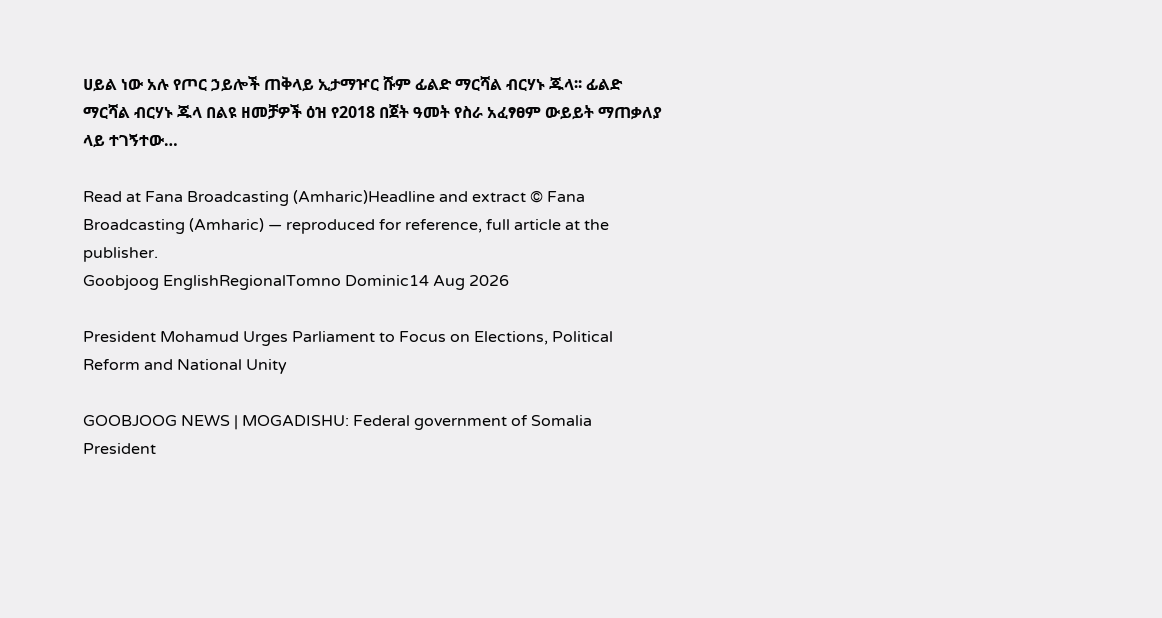ሀይል ነው አሉ የጦር ኃይሎች ጠቅላይ ኢታማዦር ሹም ፊልድ ማርሻል ብርሃኑ ጁላ፡፡ ፊልድ ማርሻል ብርሃኑ ጁላ በልዩ ዘመቻዎች ዕዝ የ2018 በጀት ዓመት የስራ አፈፃፀም ውይይት ማጠቃለያ ላይ ተገኝተው…

Read at Fana Broadcasting (Amharic)Headline and extract © Fana Broadcasting (Amharic) — reproduced for reference, full article at the publisher.
Goobjoog EnglishRegionalTomno Dominic14 Aug 2026

President Mohamud Urges Parliament to Focus on Elections, Political Reform and National Unity

GOOBJOOG NEWS | MOGADISHU: Federal government of Somalia President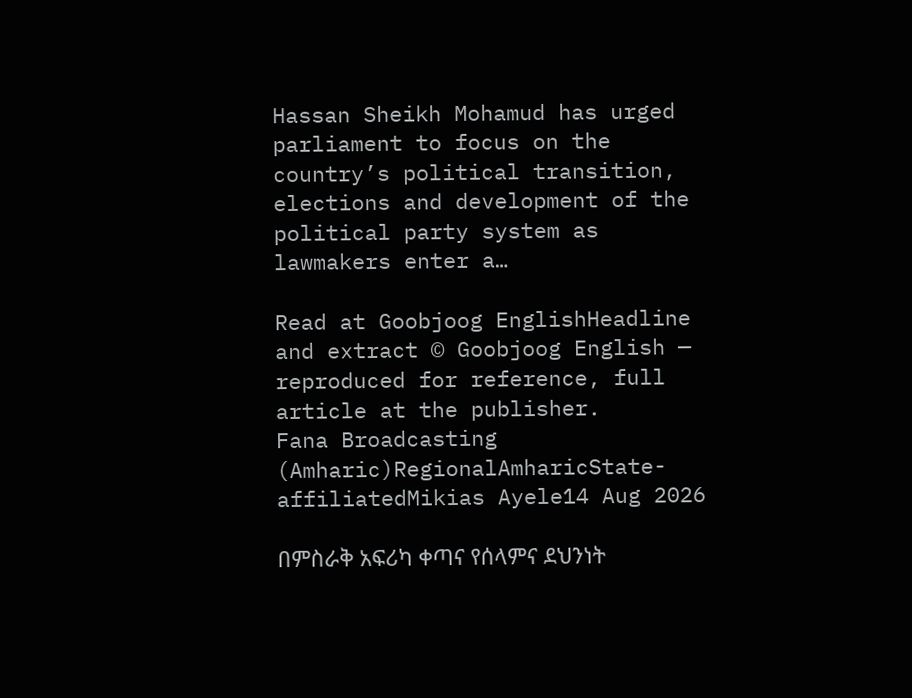Hassan Sheikh Mohamud has urged parliament to focus on the country’s political transition, elections and development of the political party system as lawmakers enter a…

Read at Goobjoog EnglishHeadline and extract © Goobjoog English — reproduced for reference, full article at the publisher.
Fana Broadcasting (Amharic)RegionalAmharicState-affiliatedMikias Ayele14 Aug 2026

በምስራቅ አፍሪካ ቀጣና የሰላምና ደህንነት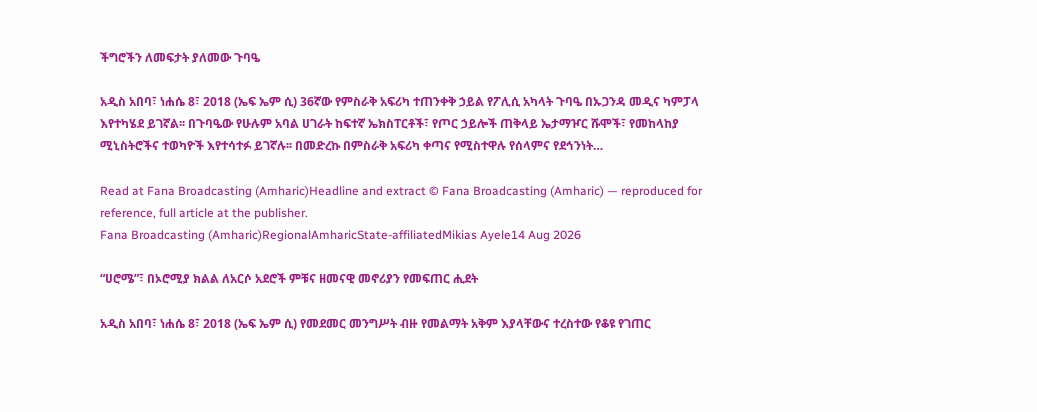ችግሮችን ለመፍታት ያለመው ጉባዔ

አዲስ አበባ፣ ነሐሴ 8፣ 2018 (ኤፍ ኤም ሲ) 36ኛው የምስራቅ አፍሪካ ተጠንቀቅ ኃይል የፖሊሲ አካላት ጉባዔ በኡጋንዳ መዲና ካምፓላ እየተካሄደ ይገኛል፡፡ በጉባዔው የሁሉም አባል ሀገራት ከፍተኛ ኤክስፐርቶች፣ የጦር ኃይሎች ጠቅላይ ኤታማዦር ሹሞች፣ የመከላከያ ሚኒስትሮችና ተወካዮች እየተሳተፉ ይገኛሉ፡፡ በመድረኩ በምስራቅ አፍሪካ ቀጣና የሚስተዋሉ የሰላምና የደኅንነት…

Read at Fana Broadcasting (Amharic)Headline and extract © Fana Broadcasting (Amharic) — reproduced for reference, full article at the publisher.
Fana Broadcasting (Amharic)RegionalAmharicState-affiliatedMikias Ayele14 Aug 2026

“ሀሮሜ”፣ በኦሮሚያ ክልል ለአርሶ አደሮች ምቹና ዘመናዊ መኖሪያን የመፍጠር ሒደት

አዲስ አበባ፣ ነሐሴ 8፣ 2018 (ኤፍ ኤም ሲ) የመደመር መንግሥት ብዙ የመልማት አቅም እያላቸውና ተረስተው የቆዩ የገጠር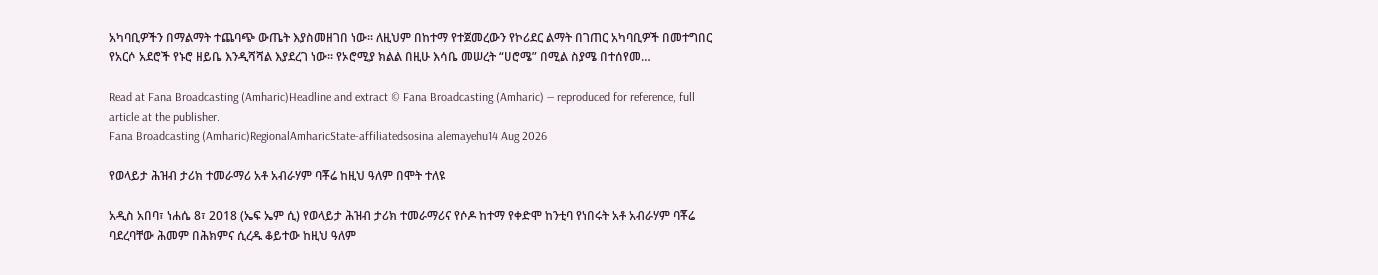አካባቢዎችን በማልማት ተጨባጭ ውጤት እያስመዘገበ ነው፡፡ ለዚህም በከተማ የተጀመረውን የኮሪደር ልማት በገጠር አካባቢዎች በመተግበር የአርሶ አደሮች የኑሮ ዘይቤ እንዲሻሻል እያደረገ ነው፡፡ የኦሮሚያ ክልል በዚሁ እሳቤ መሠረት “ሀሮሜ” በሚል ስያሜ በተሰየመ…

Read at Fana Broadcasting (Amharic)Headline and extract © Fana Broadcasting (Amharic) — reproduced for reference, full article at the publisher.
Fana Broadcasting (Amharic)RegionalAmharicState-affiliatedsosina alemayehu14 Aug 2026

የወላይታ ሕዝብ ታሪክ ተመራማሪ አቶ አብራሃም ባቾሬ ከዚህ ዓለም በሞት ተለዩ

አዲስ አበባ፣ ነሐሴ 8፣ 2018 (ኤፍ ኤም ሲ) የወላይታ ሕዝብ ታሪክ ተመራማሪና የሶዶ ከተማ የቀድሞ ከንቲባ የነበሩት አቶ አብራሃም ባቾሬ ባደረባቸው ሕመም በሕክምና ሲረዱ ቆይተው ከዚህ ዓለም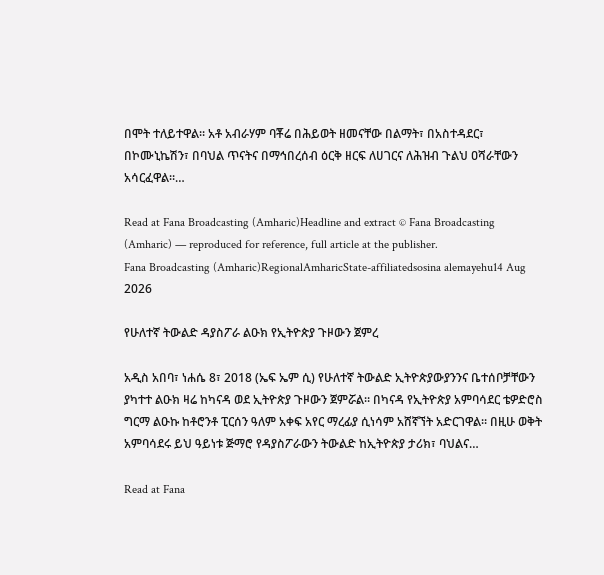በሞት ተለይተዋል። አቶ አብራሃም ባቾሬ በሕይወት ዘመናቸው በልማት፣ በአስተዳደር፣ በኮሙኒኬሽን፣ በባህል ጥናትና በማኅበረሰብ ዕርቅ ዘርፍ ለሀገርና ለሕዝብ ጉልህ ዐሻራቸውን አሳርፈዋል።…

Read at Fana Broadcasting (Amharic)Headline and extract © Fana Broadcasting (Amharic) — reproduced for reference, full article at the publisher.
Fana Broadcasting (Amharic)RegionalAmharicState-affiliatedsosina alemayehu14 Aug 2026

የሁለተኛ ትውልድ ዳያስፖራ ልዑክ የኢትዮጵያ ጉዞውን ጀምረ

አዲስ አበባ፣ ነሐሴ 8፣ 2018 (ኤፍ ኤም ሲ) የሁለተኛ ትውልድ ኢትዮጵያውያንንና ቤተሰቦቻቸውን ያካተተ ልዑክ ዛሬ ከካናዳ ወደ ኢትዮጵያ ጉዞውን ጀምሯል። በካናዳ የኢትዮጵያ አምባሳደር ቴዎድሮስ ግርማ ልዑኩ ከቶሮንቶ ፒርሰን ዓለም አቀፍ አየር ማረፊያ ሲነሳም አሸኛኘት አድርገዋል። በዚሁ ወቅት አምባሳደሩ ይህ ዓይነቱ ጅማሮ የዳያስፖራውን ትውልድ ከኢትዮጵያ ታሪክ፣ ባህልና…

Read at Fana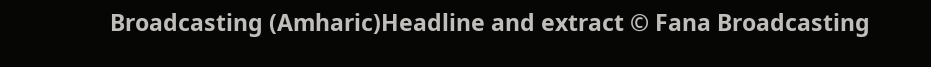Broadcasting (Amharic)Headline and extract © Fana Broadcasting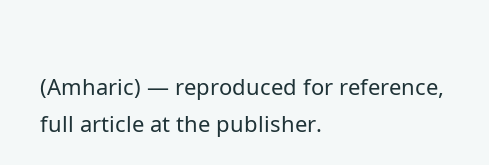(Amharic) — reproduced for reference, full article at the publisher.